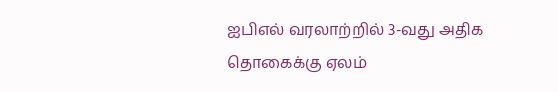ஐபிஎல் வரலாற்றில் 3-வது அதிக தொகைக்கு ஏலம்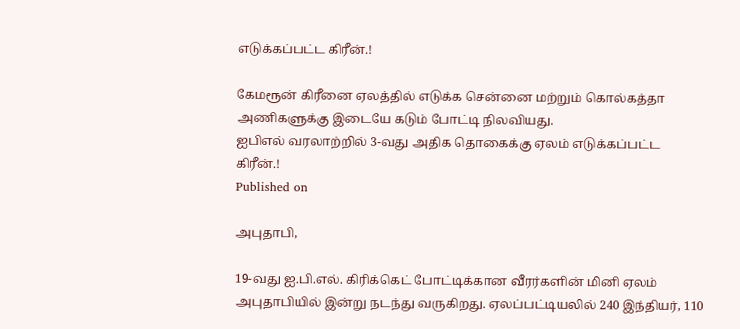எடுக்கப்பட்ட கிரீன்.!

கேமரூன் கிரீனை ஏலத்தில் எடுக்க சென்னை மற்றும் கொல்கத்தா அணிகளுக்கு இடையே கடும் போட்டி நிலவியது.
ஐபிஎல் வரலாற்றில் 3-வது அதிக தொகைக்கு ஏலம் எடுக்கப்பட்ட கிரீன்.!
Published on

அபுதாபி,

19-வது ஐ.பி.எல். கிரிக்கெட் போட்டிக்கான வீரர்களின் மினி ஏலம் அபுதாபியில் இன்று நடந்து வருகிறது. ஏலப்பட்டியலில் 240 இந்தியர், 110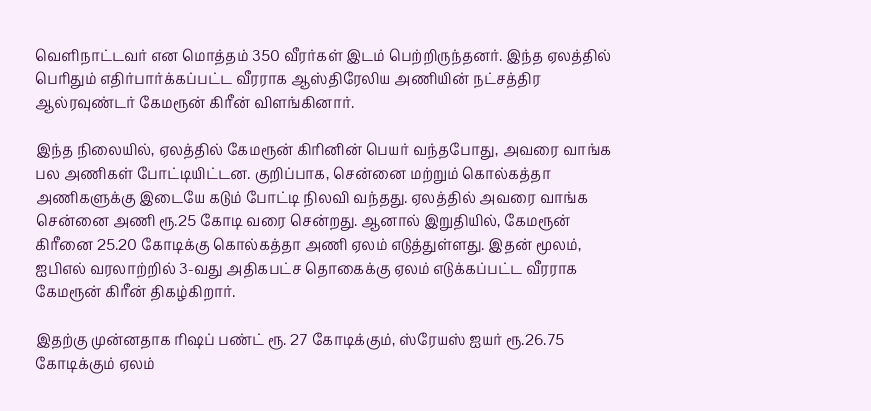வெளிநாட்டவர் என மொத்தம் 350 வீரர்கள் இடம் பெற்றிருந்தனர். இந்த ஏலத்தில் பெரிதும் எதிர்பார்க்கப்பட்ட வீரராக ஆஸ்திரேலிய அணியின் நட்சத்திர ஆல்ரவுண்டர் கேமரூன் கிரீன் விளங்கினார்.

இந்த நிலையில், ஏலத்தில் கேமரூன் கிரினின் பெயர் வந்தபோது, அவரை வாங்க பல அணிகள் போட்டியிட்டன. குறிப்பாக, சென்னை மற்றும் கொல்கத்தா அணிகளுக்கு இடையே கடும் போட்டி நிலவி வந்தது. ஏலத்தில் அவரை வாங்க சென்னை அணி ரூ.25 கோடி வரை சென்றது. ஆனால் இறுதியில், கேமரூன் கிரீனை 25.20 கோடிக்கு கொல்கத்தா அணி ஏலம் எடுத்துள்ளது. இதன் மூலம், ஐபிஎல் வரலாற்றில் 3-வது அதிகபட்ச தொகைக்கு ஏலம் எடுக்கப்பட்ட வீரராக கேமரூன் கிரீன் திகழ்கிறார்.

இதற்கு முன்னதாக ரிஷப் பண்ட் ரூ. 27 கோடிக்கும், ஸ்ரேயஸ் ஐயர் ரூ.26.75 கோடிக்கும் ஏலம்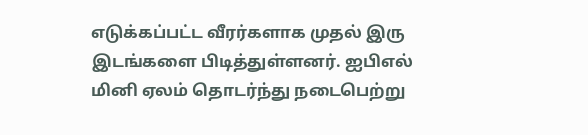எடுக்கப்பட்ட வீரர்களாக முதல் இரு இடங்களை பிடித்துள்ளனர். ஐபிஎல் மினி ஏலம் தொடர்ந்து நடைபெற்று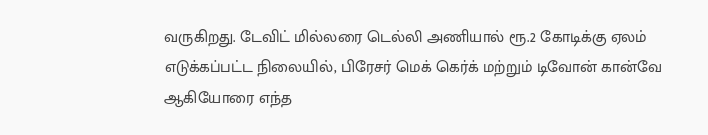வருகிறது. டேவிட் மில்லரை டெல்லி அணியால் ரூ.2 கோடிக்கு ஏலம் எடுக்கப்பட்ட நிலையில், பிரேசர் மெக் கெர்க் மற்றும் டிவோன் கான்வே ஆகியோரை எந்த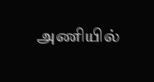அணியில்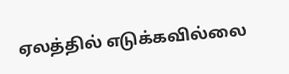ஏலத்தில் எடுக்கவில்லை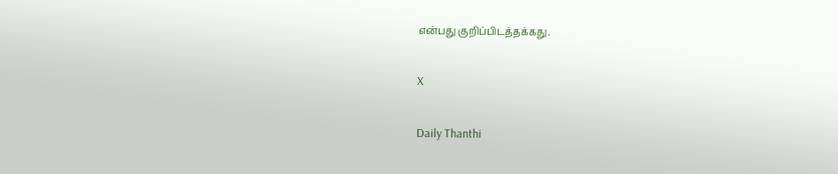என்பது குறிப்பிடத்தக்கது.

X

Daily Thanthi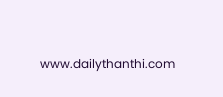www.dailythanthi.com